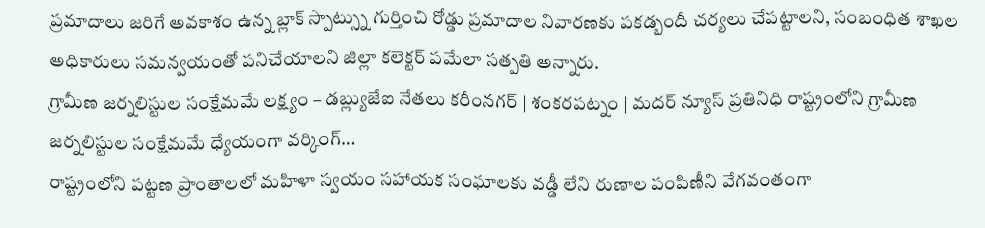ప్రమాదాలు జరిగే అవకాశం ఉన్న బ్లాక్ స్పాట్స్ను గుర్తించి రోడ్డు ప్రమాదాల నివారణకు పకడ్బందీ చర్యలు చేపట్టాలని, సంబంధిత శాఖల అధికారులు సమన్వయంతో పనిచేయాలని జిల్లా కలెక్టర్ పమేలా సత్పతి అన్నారు.
గ్రామీణ జర్నలిస్టుల సంక్షేమమే లక్ష్యం – డబ్ల్యుజేఐ నేతలు కరీంనగర్ | శంకరపట్నం | మదర్ న్యూస్ ప్రతినిధి రాష్ట్రంలోని గ్రామీణ జర్నలిస్టుల సంక్షేమమే ధ్యేయంగా వర్కింగ్…
రాష్ట్రంలోని పట్టణ ప్రాంతాలలో మహిళా స్వయం సహాయక సంఘాలకు వడ్డీ లేని రుణాల పంపిణీని వేగవంతంగా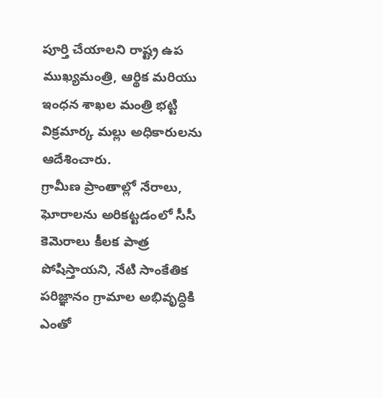పూర్తి చేయాలని రాష్ట్ర ఉప ముఖ్యమంత్రి, ఆర్థిక మరియు ఇంధన శాఖల మంత్రి భట్టి విక్రమార్క మల్లు అధికారులను ఆదేశించారు.
గ్రామీణ ప్రాంతాల్లో నేరాలు, ఘోరాలను అరికట్టడంలో సీసీ కెమెరాలు కీలక పాత్ర పోషిస్తాయని, నేటి సాంకేతిక పరిజ్ఞానం గ్రామాల అభివృద్ధికి ఎంతో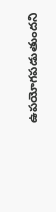ఉపయోగపడుతుందని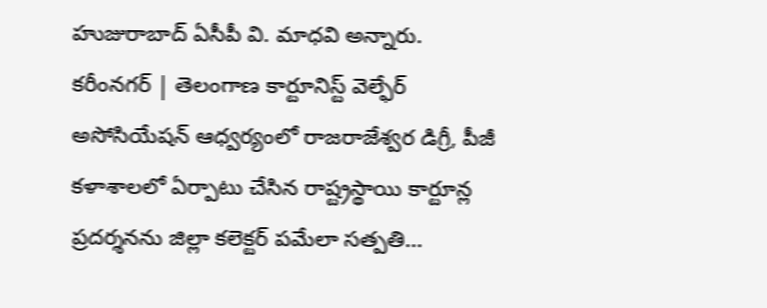హుజురాబాద్ ఏసీపీ వి. మాధవి అన్నారు.
కరీంనగర్ | తెలంగాణ కార్టూనిస్ట్ వెల్ఫేర్ అసోసియేషన్ ఆధ్వర్యంలో రాజరాజేశ్వర డిగ్రీ, పీజీ కళాశాలలో ఏర్పాటు చేసిన రాష్ట్రస్థాయి కార్టూన్ల ప్రదర్శనను జిల్లా కలెక్టర్ పమేలా సత్పతి…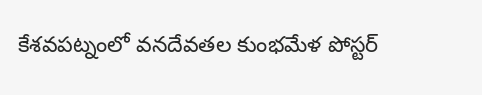కేశవపట్నంలో వనదేవతల కుంభమేళ పోస్టర్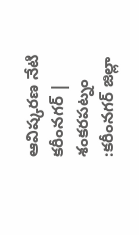ఆవిష్కరణ నేటి కరీంనగర్ | శంకరపట్నం :కరీంనగర్ జిల్లా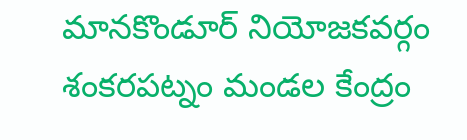మానకొండూర్ నియోజకవర్గం శంకరపట్నం మండల కేంద్రం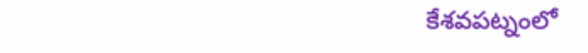కేశవపట్నంలో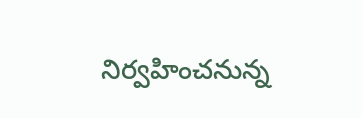నిర్వహించనున్న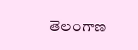తెలంగాణ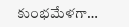కుంభమేళగా…